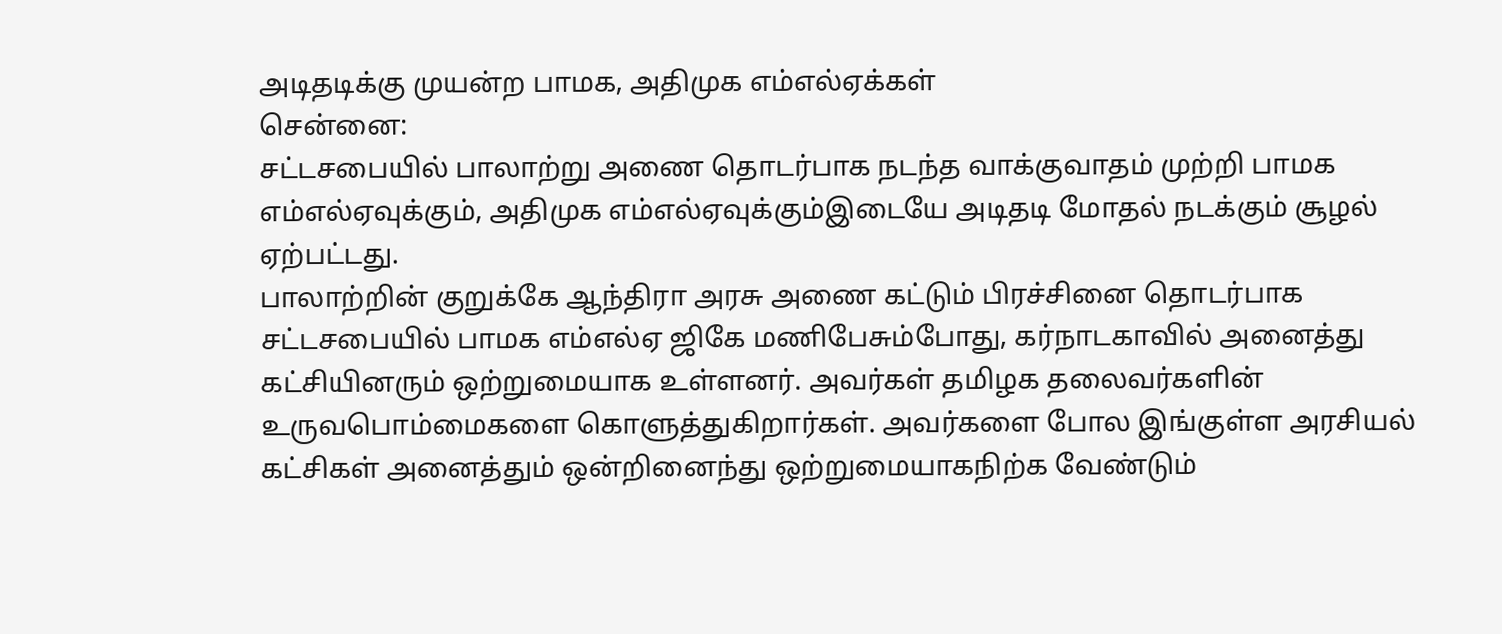அடிதடிக்கு முயன்ற பாமக, அதிமுக எம்எல்ஏக்கள்
சென்னை:
சட்டசபையில் பாலாற்று அணை தொடர்பாக நடந்த வாக்குவாதம் முற்றி பாமக எம்எல்ஏவுக்கும், அதிமுக எம்எல்ஏவுக்கும்இடையே அடிதடி மோதல் நடக்கும் சூழல் ஏற்பட்டது.
பாலாற்றின் குறுக்கே ஆந்திரா அரசு அணை கட்டும் பிரச்சினை தொடர்பாக சட்டசபையில் பாமக எம்எல்ஏ ஜிகே மணிபேசும்போது, கர்நாடகாவில் அனைத்து கட்சியினரும் ஒற்றுமையாக உள்ளனர். அவர்கள் தமிழக தலைவர்களின் உருவபொம்மைகளை கொளுத்துகிறார்கள். அவர்களை போல இங்குள்ள அரசியல் கட்சிகள் அனைத்தும் ஒன்றினைந்து ஒற்றுமையாகநிற்க வேண்டும்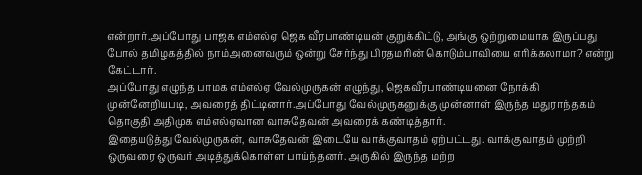என்றார்.அப்போது பாஜக எம்எல்ஏ ஜெக வீரபாண்டியன் குறுக்கிட்டு, அங்கு ஒற்றுமையாக இருப்பது போல் தமிழகத்தில் நாம்அனைவரும் ஒன்று சேர்ந்து பிரதமரின் கொடும்பாவியை எரிக்கலாமா? என்று கேட்டார்.
அப்போது எழுந்த பாமக எம்எல்ஏ வேல்முருகன் எழுந்து, ஜெகவீரபாண்டியனை நோக்கி முன்னேறியபடி, அவரைத் திட்டினார்.அப்போது வேல்முருகனுக்கு முன்னாள் இருந்த மதுராந்தகம் தொகுதி அதிமுக எம்எல்ஏவான வாசுதேவன் அவரைக் கண்டித்தார்.
இதையடுத்து வேல்முருகன், வாசுதேவன் இடையே வாக்குவாதம் ஏற்பட்டது. வாக்குவாதம் முற்றி ஒருவரை ஒருவர் அடித்துக்கொள்ள பாய்ந்தனர். அருகில் இருந்த மற்ற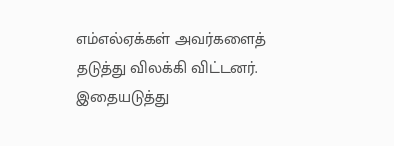எம்எல்ஏக்கள் அவர்களைத் தடுத்து விலக்கி விட்டனர்.
இதையடுத்து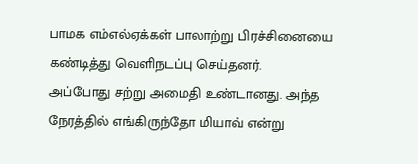பாமக எம்எல்ஏக்கள் பாலாற்று பிரச்சினையை கண்டித்து வெளிநடப்பு செய்தனர்.
அப்போது சற்று அமைதி உண்டானது. அந்த நேரத்தில் எங்கிருந்தோ மியாவ் என்று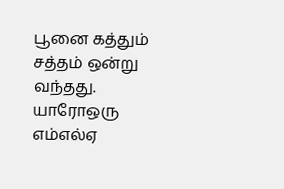பூனை கத்தும் சத்தம் ஒன்று வந்தது. யாரோஒரு எம்எல்ஏ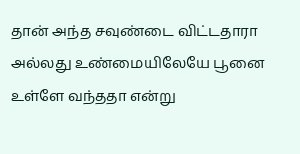தான் அந்த சவுண்டை விட்டதாரா அல்லது உண்மையிலேயே பூனை உள்ளே வந்ததா என்று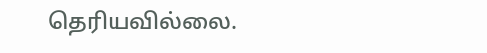தெரியவில்லை.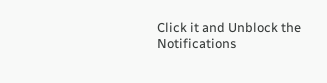Click it and Unblock the Notifications